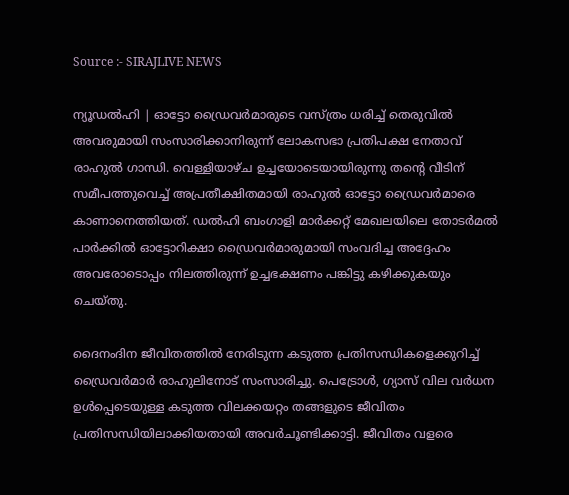Source :- SIRAJLIVE NEWS

ന്യൂഡല്‍ഹി | ഓട്ടോ ഡ്രൈവര്‍മാരുടെ വസ്ത്രം ധരിച്ച് തെരുവില്‍ അവരുമായി സംസാരിക്കാനിരുന്ന് ലോകസഭാ പ്രതിപക്ഷ നേതാവ് രാഹുല്‍ ഗാന്ധി. വെള്ളിയാഴ്ച ഉച്ചയോടെയായിരുന്നു തന്റെ വീടിന് സമീപത്തുവെച്ച് അപ്രതീക്ഷിതമായി രാഹുല്‍ ഓട്ടോ ഡ്രൈവര്‍മാരെ കാണാനെത്തിയത്. ഡല്‍ഹി ബംഗാളി മാര്‍ക്കറ്റ് മേഖലയിലെ തോടര്‍മല്‍ പാര്‍ക്കില്‍ ഓട്ടോറിക്ഷാ ഡ്രൈവര്‍മാരുമായി സംവദിച്ച അദ്ദേഹം അവരോടൊപ്പം നിലത്തിരുന്ന് ഉച്ചഭക്ഷണം പങ്കിട്ടു കഴിക്കുകയും ചെയ്തു.

ദൈനംദിന ജീവിതത്തില്‍ നേരിടുന്ന കടുത്ത പ്രതിസന്ധികളെക്കുറിച്ച് ഡ്രൈവര്‍മാര്‍ രാഹുലിനോട് സംസാരിച്ചു. പെട്രോള്‍, ഗ്യാസ് വില വര്‍ധന ഉള്‍പ്പെടെയുള്ള കടുത്ത വിലക്കയറ്റം തങ്ങളുടെ ജീവിതം പ്രതിസന്ധിയിലാക്കിയതായി അവര്‍ചൂണ്ടിക്കാട്ടി. ജീവിതം വളരെ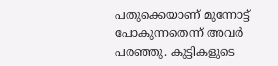പതുക്കെയാണ് മുന്നോട്ട് പോകുന്നതെന്ന് അവര്‍ പരഞ്ഞു. കുട്ടികളുടെ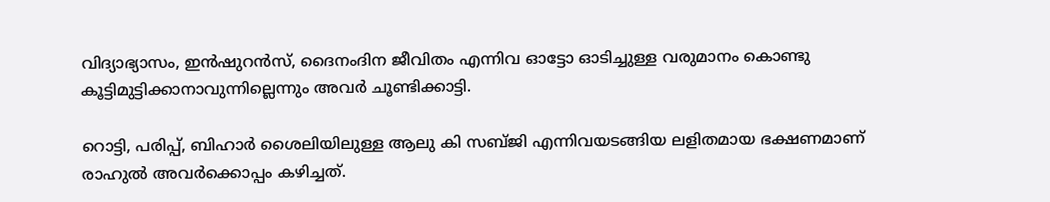വിദ്യാഭ്യാസം, ഇന്‍ഷുറന്‍സ്, ദൈനംദിന ജീവിതം എന്നിവ ഓട്ടോ ഓടിച്ചുള്ള വരുമാനം കൊണ്ടു കൂട്ടിമുട്ടിക്കാനാവുന്നില്ലെന്നും അവര്‍ ചൂണ്ടിക്കാട്ടി.

റൊട്ടി, പരിപ്പ്, ബിഹാര്‍ ശൈലിയിലുള്ള ആലു കി സബ്ജി എന്നിവയടങ്ങിയ ലളിതമായ ഭക്ഷണമാണ് രാഹുല്‍ അവര്‍ക്കൊപ്പം കഴിച്ചത്.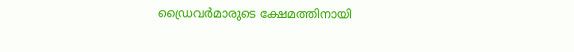ഡ്രൈവര്‍മാരുടെ ക്ഷേമത്തിനായി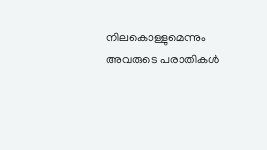നിലകൊള്ളുമെന്നും അവരുടെ പരാതികള്‍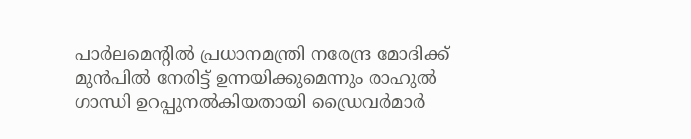പാര്‍ലമെന്റില്‍ പ്രധാനമന്ത്രി നരേന്ദ്ര മോദിക്ക് മുന്‍പില്‍ നേരിട്ട് ഉന്നയിക്കുമെന്നും രാഹുല്‍ ഗാന്ധി ഉറപ്പുനല്‍കിയതായി ഡ്രൈവര്‍മാര്‍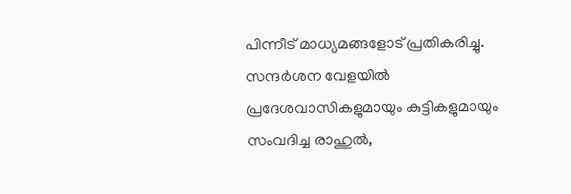പിന്നീട് മാധ്യമങ്ങളോട് പ്രതികരിച്ചു. സന്ദര്‍ശന വേളയില്‍ പ്രദേശവാസികളുമായും കുട്ടികളുമായും സംവദിച്ച രാഹുല്‍,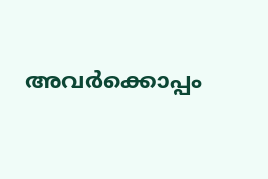അവര്‍ക്കൊപ്പം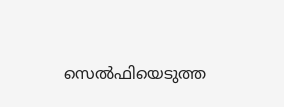സെല്‍ഫിയെടുത്ത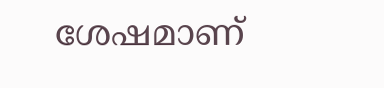ശേഷമാണ്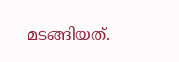മടങ്ങിയത്.